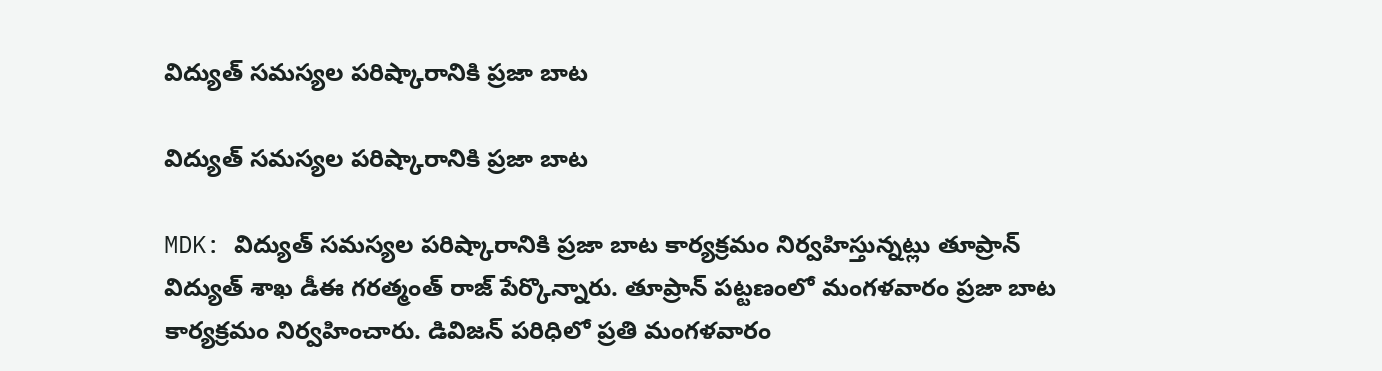విద్యుత్ సమస్యల పరిష్కారానికి ప్రజా బాట

విద్యుత్ సమస్యల పరిష్కారానికి ప్రజా బాట

MDK: విద్యుత్ సమస్యల పరిష్కారానికి ప్రజా బాట కార్యక్రమం నిర్వహిస్తున్నట్లు తూప్రాన్ విద్యుత్ శాఖ డీఈ గరత్మంత్ రాజ్ పేర్కొన్నారు. తూప్రాన్ పట్టణంలో మంగళవారం ప్రజా బాట కార్యక్రమం నిర్వహించారు. డివిజన్ పరిధిలో ప్రతి మంగళవారం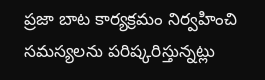ప్రజా బాట కార్యక్రమం నిర్వహించి సమస్యలను పరిష్కరిస్తున్నట్లు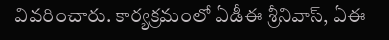వివరించారు. కార్యక్రమంలో ఏడీఈ శ్రీనివాస్, ఏఈ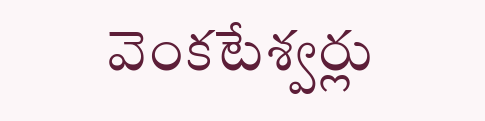వెంకటేశ్వర్లు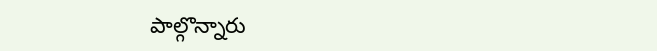పాల్గొన్నారు